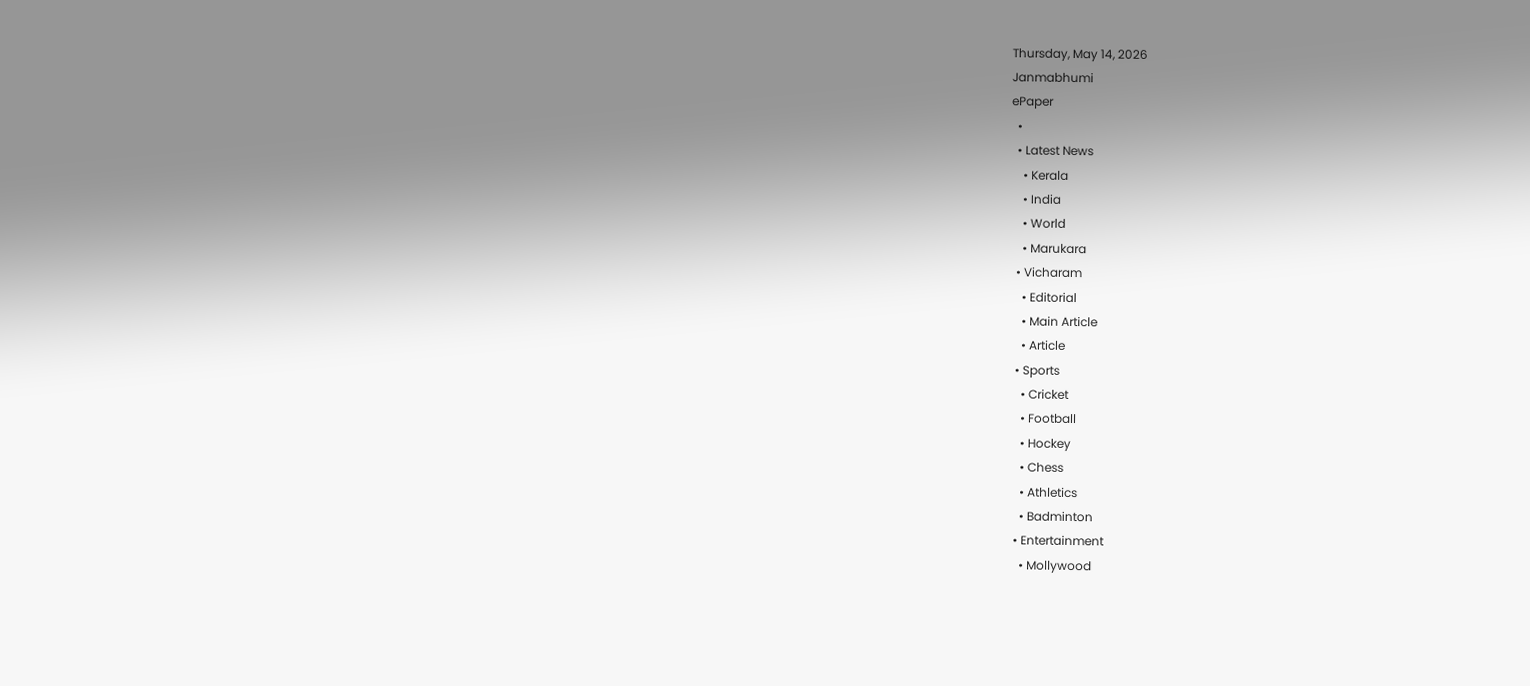Thursday, May 14, 2026
Janmabhumi
ePaper
  •
  • Latest News
    • Kerala
    • India
    • World
    • Marukara
  • Vicharam
    • Editorial
    • Main Article
    • Article
  • Sports
    • Cricket
    • Football
    • Hockey
    • Chess
    • Athletics
    • Badminton
  • Entertainment
    • Mollywood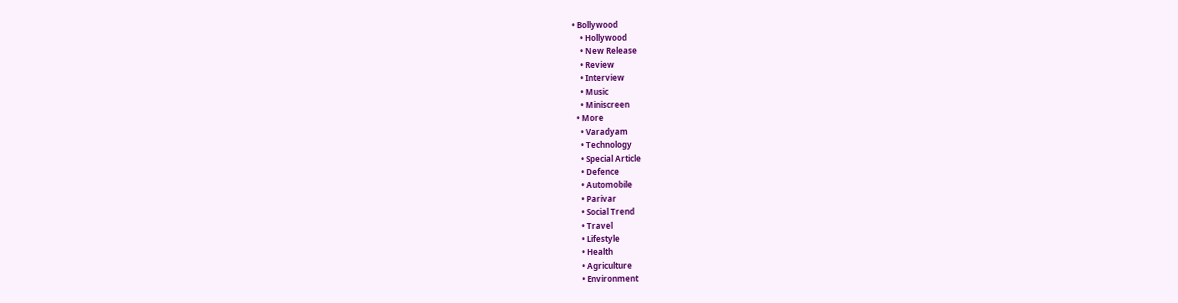• Bollywood
    • Hollywood
    • New Release
    • Review
    • Interview
    • Music
    • Miniscreen
  • More
    • Varadyam
    • Technology
    • Special Article
    • Defence
    • Automobile
    • Parivar
    • Social Trend
    • Travel
    • Lifestyle
    • Health
    • Agriculture
    • Environment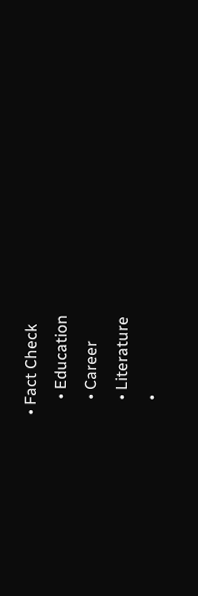• Fact Check
    • Education
    • Career
    • Literature
    •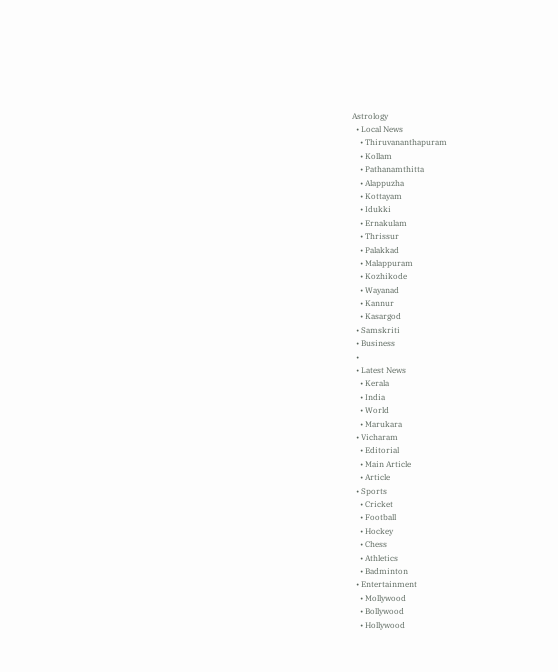Astrology
  • Local News
    • Thiruvananthapuram
    • Kollam
    • Pathanamthitta
    • Alappuzha
    • Kottayam
    • Idukki
    • Ernakulam
    • Thrissur
    • Palakkad
    • Malappuram
    • Kozhikode
    • Wayanad
    • Kannur
    • Kasargod
  • Samskriti
  • Business
  •
  • Latest News
    • Kerala
    • India
    • World
    • Marukara
  • Vicharam
    • Editorial
    • Main Article
    • Article
  • Sports
    • Cricket
    • Football
    • Hockey
    • Chess
    • Athletics
    • Badminton
  • Entertainment
    • Mollywood
    • Bollywood
    • Hollywood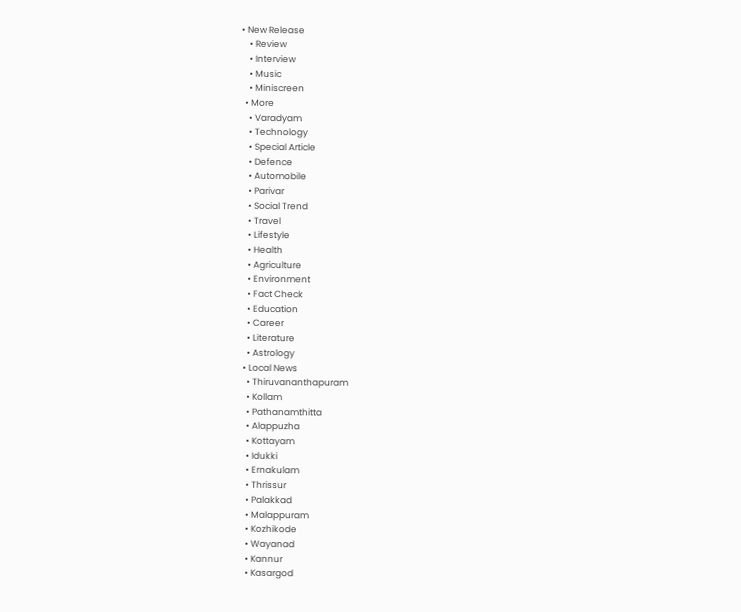• New Release
    • Review
    • Interview
    • Music
    • Miniscreen
  • More
    • Varadyam
    • Technology
    • Special Article
    • Defence
    • Automobile
    • Parivar
    • Social Trend
    • Travel
    • Lifestyle
    • Health
    • Agriculture
    • Environment
    • Fact Check
    • Education
    • Career
    • Literature
    • Astrology
  • Local News
    • Thiruvananthapuram
    • Kollam
    • Pathanamthitta
    • Alappuzha
    • Kottayam
    • Idukki
    • Ernakulam
    • Thrissur
    • Palakkad
    • Malappuram
    • Kozhikode
    • Wayanad
    • Kannur
    • Kasargod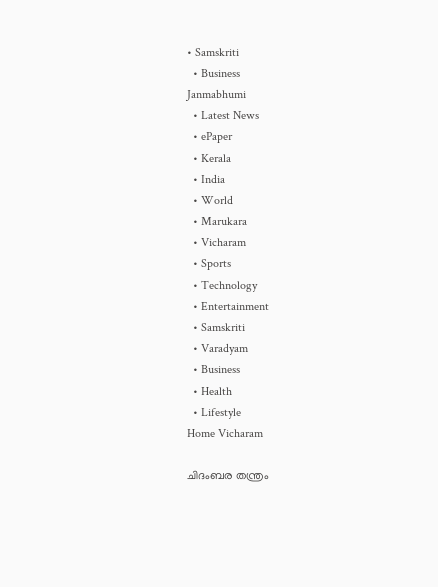• Samskriti
  • Business
Janmabhumi
  • Latest News
  • ePaper
  • Kerala
  • India
  • World
  • Marukara
  • Vicharam
  • Sports
  • Technology
  • Entertainment
  • Samskriti
  • Varadyam
  • Business
  • Health
  • Lifestyle
Home Vicharam

ചിദംബര തന്ത്രം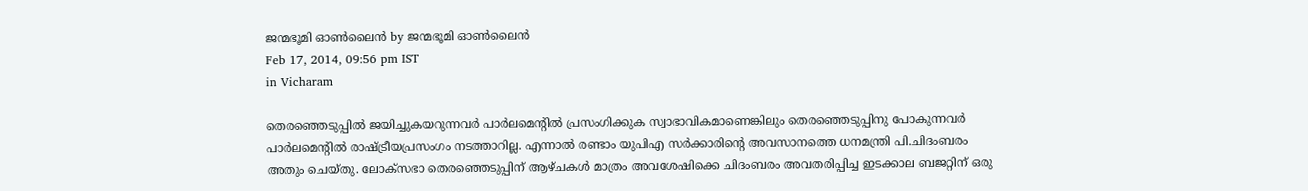ജന്മഭൂമി ഓണ്‍ലൈന്‍ by ജന്മഭൂമി ഓണ്‍ലൈന്‍
Feb 17, 2014, 09:56 pm IST
in Vicharam

തെരഞ്ഞെടുപ്പില്‍ ജയിച്ചുകയറുന്നവര്‍ പാര്‍ലമെന്റില്‍ പ്രസംഗിക്കുക സ്വാഭാവികമാണെങ്കിലും തെരഞ്ഞെടുപ്പിനു പോകുന്നവര്‍ പാര്‍ലമെന്റില്‍ രാഷ്‌ട്രീയപ്രസംഗം നടത്താറില്ല. എന്നാല്‍ രണ്ടാം യുപിഎ സര്‍ക്കാരിന്റെ അവസാനത്തെ ധനമന്ത്രി പി.ചിദംബരം അതും ചെയ്തു. ലോക്സഭാ തെരഞ്ഞെടുപ്പിന്‌ ആഴ്ചകള്‍ മാത്രം അവശേഷിക്കെ ചിദംബരം അവതരിപ്പിച്ച ഇടക്കാല ബജറ്റിന്‌ ഒരു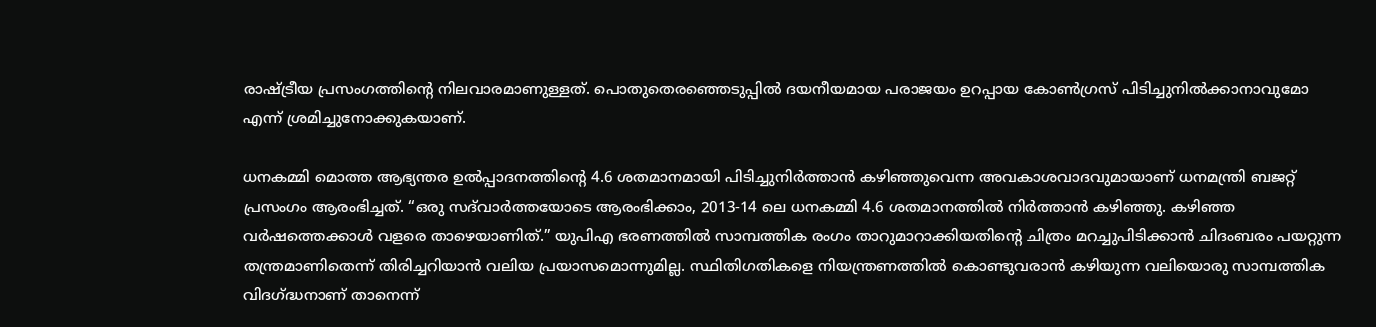രാഷ്‌ട്രീയ പ്രസംഗത്തിന്റെ നിലവാരമാണുള്ളത്‌. പൊതുതെരഞ്ഞെടുപ്പില്‍ ദയനീയമായ പരാജയം ഉറപ്പായ കോണ്‍ഗ്രസ്‌ പിടിച്ചുനില്‍ക്കാനാവുമോ എന്ന്‌ ശ്രമിച്ചുനോക്കുകയാണ്‌.

ധനകമ്മി മൊത്ത ആഭ്യന്തര ഉല്‍പ്പാദനത്തിന്റെ 4.6 ശതമാനമായി പിടിച്ചുനിര്‍ത്താന്‍ കഴിഞ്ഞുവെന്ന അവകാശവാദവുമായാണ്‌ ധനമന്ത്രി ബജറ്റ്‌ പ്രസംഗം ആരംഭിച്ചത്‌. “ഒരു സദ്‌വാര്‍ത്തയോടെ ആരംഭിക്കാം, 2013-14 ലെ ധനകമ്മി 4.6 ശതമാനത്തില്‍ നിര്‍ത്താന്‍ കഴിഞ്ഞു. കഴിഞ്ഞ വര്‍ഷത്തെക്കാള്‍ വളരെ താഴെയാണിത്‌.” യുപിഎ ഭരണത്തില്‍ സാമ്പത്തിക രംഗം താറുമാറാക്കിയതിന്റെ ചിത്രം മറച്ചുപിടിക്കാന്‍ ചിദംബരം പയറ്റുന്ന തന്ത്രമാണിതെന്ന്‌ തിരിച്ചറിയാന്‍ വലിയ പ്രയാസമൊന്നുമില്ല. സ്ഥിതിഗതികളെ നിയന്ത്രണത്തില്‍ കൊണ്ടുവരാന്‍ കഴിയുന്ന വലിയൊരു സാമ്പത്തിക വിദഗ്‌ദ്ധനാണ്‌ താനെന്ന്‌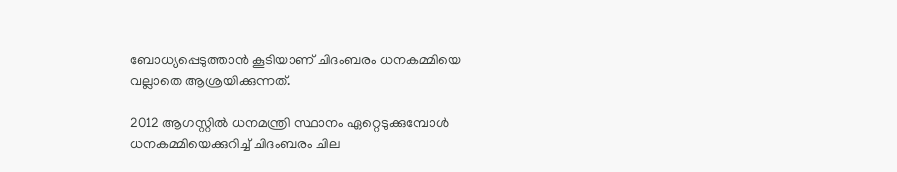ബോധ്യപ്പെടുത്താന്‍ കൂടിയാണ്‌ ചിദംബരം ധനകമ്മിയെ വല്ലാതെ ആശ്രയിക്കുന്നത്‌.

2012 ആഗസ്റ്റില്‍ ധനമന്ത്രി സ്ഥാനം ഏറ്റെടുക്കുമ്പോള്‍ ധനകമ്മിയെക്കുറിച്ച്‌ ചിദംബരം ചില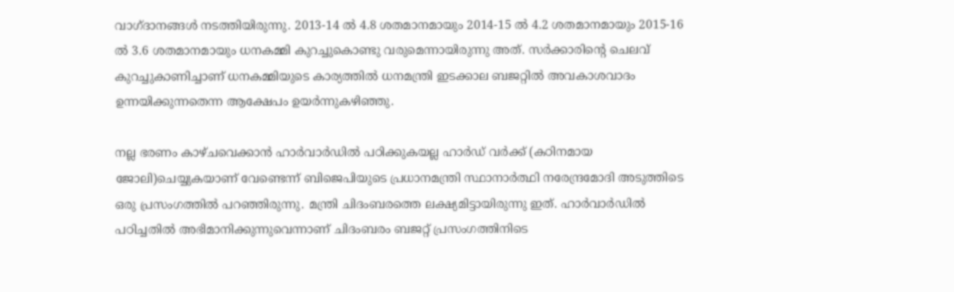വാഗ്ദാനങ്ങള്‍ നടത്തിയിരുന്നു. 2013-14 ല്‍ 4.8 ശതമാനമായും 2014-15 ല്‍ 4.2 ശതമാനമായും 2015-16 ല്‍ 3.6 ശതമാനമായും ധനകമ്മി കുറച്ചുകൊണ്ടു വരുമെന്നായിരുന്നു അത്‌. സര്‍ക്കാരിന്റെ ചെലവ്‌ കുറച്ചുകാണിച്ചാണ്‌ ധനകമ്മിയുടെ കാര്യത്തില്‍ ധനമന്ത്രി ഇടക്കാല ബജറ്റില്‍ അവകാശവാദം ഉന്നയിക്കുന്നതെന്ന ആക്ഷേപം ഉയര്‍ന്നുകഴിഞ്ഞു.

നല്ല ഭരണം കാഴ്ചവെക്കാന്‍ ഹാര്‍വാര്‍ഡില്‍ പഠിക്കുകയല്ല ഹാര്‍ഡ്‌ വര്‍ക്ക്‌ (കഠിനമായ ജോലി)ചെയ്യുകയാണ്‌ വേണ്ടെന്ന്‌ ബിജെപിയുടെ പ്രധാനമന്ത്രി സ്ഥാനാര്‍ത്ഥി നരേന്ദ്രമോദി അടുത്തിടെ ഒരു പ്രസംഗത്തില്‍ പറഞ്ഞിരുന്നു. മന്ത്രി ചിദംബരത്തെ ലക്ഷ്യമിട്ടായിരുന്നു ഇത്‌. ഹാര്‍വാര്‍ഡില്‍ പഠിച്ചതില്‍ അഭിമാനിക്കുന്നുവെന്നാണ്‌ ചിദംബരം ബജറ്റ്‌ പ്രസംഗത്തിനിടെ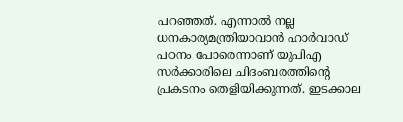പറഞ്ഞത്‌. എന്നാല്‍ നല്ല ധനകാര്യമന്ത്രിയാവാന്‍ ഹാര്‍വാഡ്‌ പഠനം പോരെന്നാണ്‌ യുപിഎ സര്‍ക്കാരിലെ ചിദംബരത്തിന്റെ പ്രകടനം തെളിയിക്കുന്നത്‌. ഇടക്കാല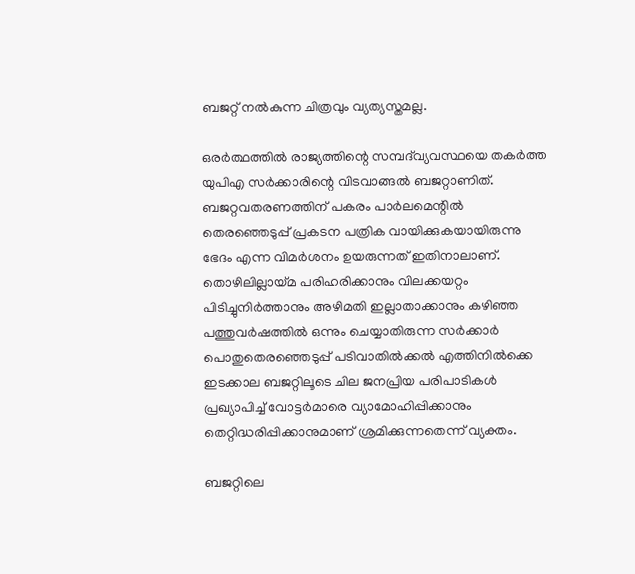ബജറ്റ്‌ നല്‍കുന്ന ചിത്രവും വ്യത്യസ്തമല്ല.

ഒരര്‍ത്ഥത്തില്‍ രാജ്യത്തിന്റെ സമ്പദ്‌വ്യവസ്ഥയെ തകര്‍ത്ത യുപിഎ സര്‍ക്കാരിന്റെ വിടവാങ്ങല്‍ ബജറ്റാണിത്‌. ബജറ്റവതരണത്തിന്‌ പകരം പാര്‍ലമെന്റില്‍ തെരഞ്ഞെടുപ്പ്‌ പ്രകടന പത്രിക വായിക്കുകയായിരുന്നു ഭേദം എന്ന വിമര്‍ശനം ഉയരുന്നത്‌ ഇതിനാലാണ്‌. തൊഴിലില്ലായ്‌മ പരിഹരിക്കാനും വിലക്കയറ്റം പിടിച്ചുനിര്‍ത്താനും അഴിമതി ഇല്ലാതാക്കാനും കഴിഞ്ഞ പത്തുവര്‍ഷത്തില്‍ ഒന്നും ചെയ്യാതിരുന്ന സര്‍ക്കാര്‍ പൊതുതെരഞ്ഞെടുപ്പ്‌ പടിവാതില്‍ക്കല്‍ എത്തിനില്‍ക്കെ ഇടക്കാല ബജറ്റിലൂടെ ചില ജനപ്രിയ പരിപാടികള്‍ പ്രഖ്യാപിച്ച്‌ വോട്ടര്‍മാരെ വ്യാമോഹിപ്പിക്കാനും തെറ്റിദ്ധരിപ്പിക്കാനുമാണ്‌ ശ്രമിക്കുന്നതെന്ന്‌ വ്യക്തം.

ബജറ്റിലെ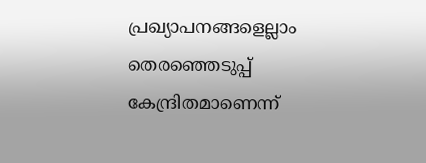പ്രഖ്യാപനങ്ങളെല്ലാം തെരഞ്ഞെടുപ്പ്‌ കേന്ദ്രിതമാണെന്ന്‌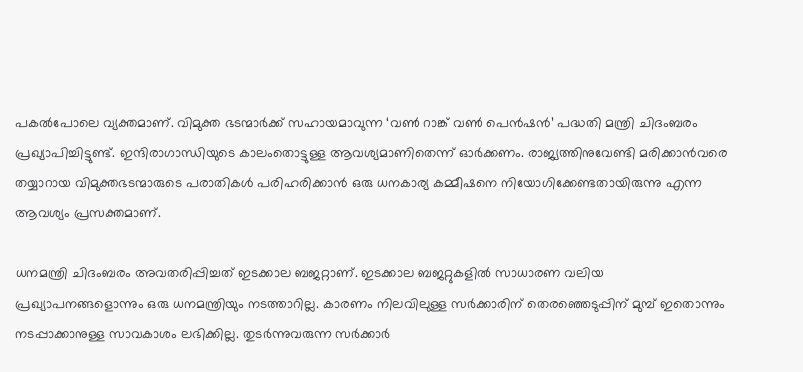പകല്‍പോലെ വ്യക്തമാണ്‌. വിമുക്ത ഭടന്മാര്‍ക്ക്‌ സഹായമാവുന്ന ‘വണ്‍ റാങ്ക്‌ വണ്‍ പെന്‍ഷന്‍’ പദ്ധതി മന്ത്രി ചിദംബരം പ്രഖ്യാപിച്ചിട്ടുണ്ട്‌. ഇന്ദിരാഗാന്ധിയുടെ കാലംതൊട്ടുള്ള ആവശ്യമാണിതെന്ന്‌ ഓര്‍ക്കണം. രാജ്യത്തിനുവേണ്ടി മരിക്കാന്‍വരെ തയ്യാറായ വിമുക്തഭടന്മാരുടെ പരാതികള്‍ പരിഹരിക്കാന്‍ ഒരു ധനകാര്യ കമ്മീഷനെ നിയോഗിക്കേണ്ടതായിരുന്നു എന്ന ആവശ്യം പ്രസക്തമാണ്‌.

ധനമന്ത്രി ചിദംബരം അവതരിപ്പിച്ചത്‌ ഇടക്കാല ബജറ്റാണ്‌. ഇടക്കാല ബജറ്റുകളില്‍ സാധാരണ വലിയ പ്രഖ്യാപനങ്ങളൊന്നും ഒരു ധനമന്ത്രിയും നടത്താറില്ല. കാരണം നിലവിലുള്ള സര്‍ക്കാരിന്‌ തെരഞ്ഞെടുപ്പിന്‌ മുമ്പ്‌ ഇതൊന്നും നടപ്പാക്കാനുള്ള സാവകാശം ലഭിക്കില്ല. തുടര്‍ന്നുവരുന്ന സര്‍ക്കാര്‍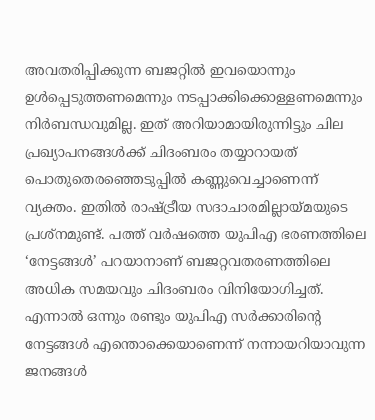അവതരിപ്പിക്കുന്ന ബജറ്റില്‍ ഇവയൊന്നും ഉള്‍പ്പെടുത്തണമെന്നും നടപ്പാക്കിക്കൊള്ളണമെന്നും നിര്‍ബന്ധവുമില്ല. ഇത്‌ അറിയാമായിരുന്നിട്ടും ചില പ്രഖ്യാപനങ്ങള്‍ക്ക്‌ ചിദംബരം തയ്യാറായത്‌ പൊതുതെരഞ്ഞെടുപ്പില്‍ കണ്ണുവെച്ചാണെന്ന്‌ വ്യക്തം. ഇതില്‍ രാഷ്‌ട്രീയ സദാചാരമില്ലായ്‌മയുടെ പ്രശ്നമുണ്ട്‌. പത്ത്‌ വര്‍ഷത്തെ യുപിഎ ഭരണത്തിലെ ‘നേട്ടങ്ങള്‍’ പറയാനാണ്‌ ബജറ്റവതരണത്തിലെ അധിക സമയവും ചിദംബരം വിനിയോഗിച്ചത്‌. എന്നാല്‍ ഒന്നും രണ്ടും യുപിഎ സര്‍ക്കാരിന്റെ നേട്ടങ്ങള്‍ എന്തൊക്കെയാണെന്ന്‌ നന്നായറിയാവുന്ന ജനങ്ങള്‍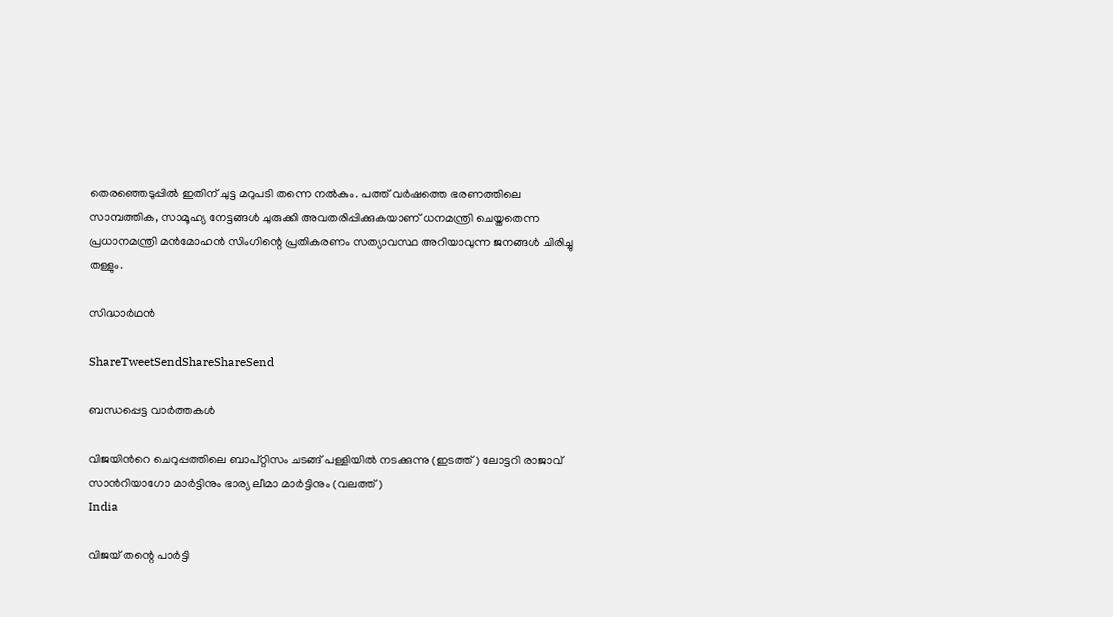തെരഞ്ഞെടുപ്പില്‍ ഇതിന്‌ ചുട്ട മറുപടി തന്നെ നല്‍കും. പത്ത്‌ വര്‍ഷത്തെ ഭരണത്തിലെ സാമ്പത്തിക, സാമൂഹ്യ നേട്ടങ്ങള്‍ ചുരുക്കി അവതരിപ്പിക്കുകയാണ്‌ ധനമന്ത്രി ചെയ്തതെന്ന പ്രധാനമന്ത്രി മന്‍മോഹന്‍ സിംഗിന്റെ പ്രതികരണം സത്യാവസ്ഥ അറിയാവുന്ന ജനങ്ങള്‍ ചിരിച്ചു തള്ളും.

സിദ്ധാര്‍ഥന്‍

ShareTweetSendShareShareSend

ബന്ധപ്പെട്ട വാര്‍ത്തകള്‍

വിജയിന്‍റെ ചെറുപ്പത്തിലെ ബാപ്റ്റിസം ചടങ്ങ് പള്ളിയില്‍ നടക്കുന്നു (ഇടത്ത്) ലോട്ടറി രാജാവ് സാന്‍റിയാഗോ മാര്‍ട്ടിനും ഭാര്യ ലീമാ മാര്‍ട്ടിനും (വലത്ത്)
India

വിജയ് തന്റെ പാര്‍ട്ടി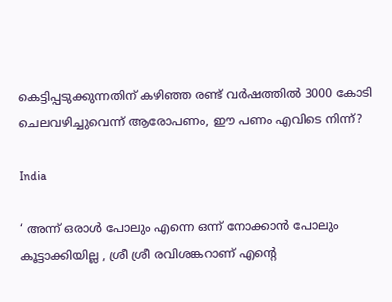കെട്ടിപ്പടുക്കുന്നതിന് കഴിഞ്ഞ രണ്ട് വര്‍ഷത്തില്‍ 3000 കോടി ചെലവഴിച്ചുവെന്ന് ആരോപണം, ഈ പണം എവിടെ നിന്ന്?

India

‘ അന്ന് ഒരാൾ പോലും എന്നെ ഒന്ന് നോക്കാൻ പോലും കൂട്ടാക്കിയില്ല , ശ്രീ ശ്രീ രവിശങ്കറാണ് എന്റെ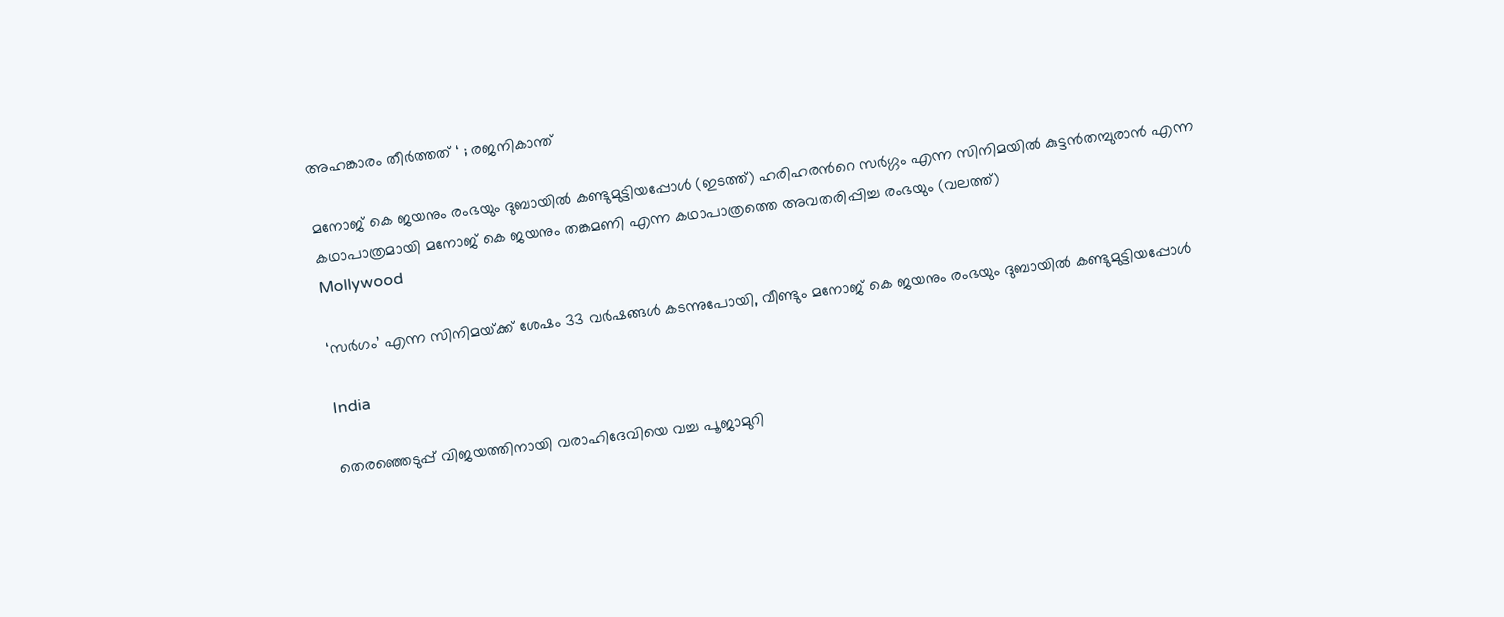അഹങ്കാരം തീർത്തത് ‘ ; രജനികാന്ത്

മനോജ് കെ ജയനും രംഭയും ദുബായില്‍ കണ്ടുമുട്ടിയപ്പോള്‍ (ഇടത്ത്) ഹരിഹരന്‍റെ സര്‍ഗ്ഗം എന്ന സിനിമയില്‍ കുട്ടന്‍തമ്പുരാന്‍ എന്ന കഥാപാത്രമായി മനോജ് കെ ജയനും തങ്കമണി എന്ന കഥാപാത്രത്തെ അവതരിപ്പിച്ച രംഭയും (വലത്ത്)
Mollywood

‘സര്‍ഗം’ എന്ന സിനിമയ്‌ക്ക് ശേഷം 33 വർഷങ്ങൾ കടന്നുപോയി, വീണ്ടും മനോജ് കെ ജയനും രംഭയും ദുബായില്‍ കണ്ടുമുട്ടിയപ്പോള്‍

India

തെരഞ്ഞെടുപ്പ് വിജയത്തിനായി വരാഹിദേവിയെ വച്ച പൂജാമുറി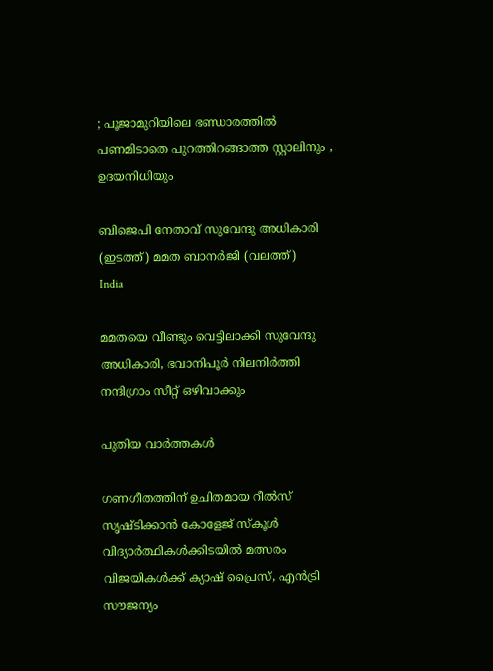; പൂജാമുറിയിലെ ഭണ്ഡാരത്തിൽ പണമിടാതെ പുറത്തിറങ്ങാത്ത സ്റ്റാലിനും , ഉദയനിധിയും

ബിജെപി നേതാവ് സുവേന്ദു അധികാരി (ഇടത്ത്) മമത ബാനര്‍ജി (വലത്ത്)
India

മമതയെ വീണ്ടും വെട്ടിലാക്കി സുവേന്ദു അധികാരി, ഭവാനിപൂര്‍ നിലനിര്‍ത്തി നന്ദിഗ്രാം സീറ്റ് ഒഴിവാക്കും

പുതിയ വാര്‍ത്തകള്‍

ഗണഗീതത്തിന് ഉചിതമായ റീല്‍സ് സൃഷ്ടിക്കാന്‍ കോളേജ് സ്കൂള്‍ വിദ്യാര്‍ത്ഥികള്‍ക്കിടയില്‍ മത്സരം വിജയികള്‍ക്ക് ക്യാഷ് പ്രൈസ്, എന്‍ട്രി സൗജന്യം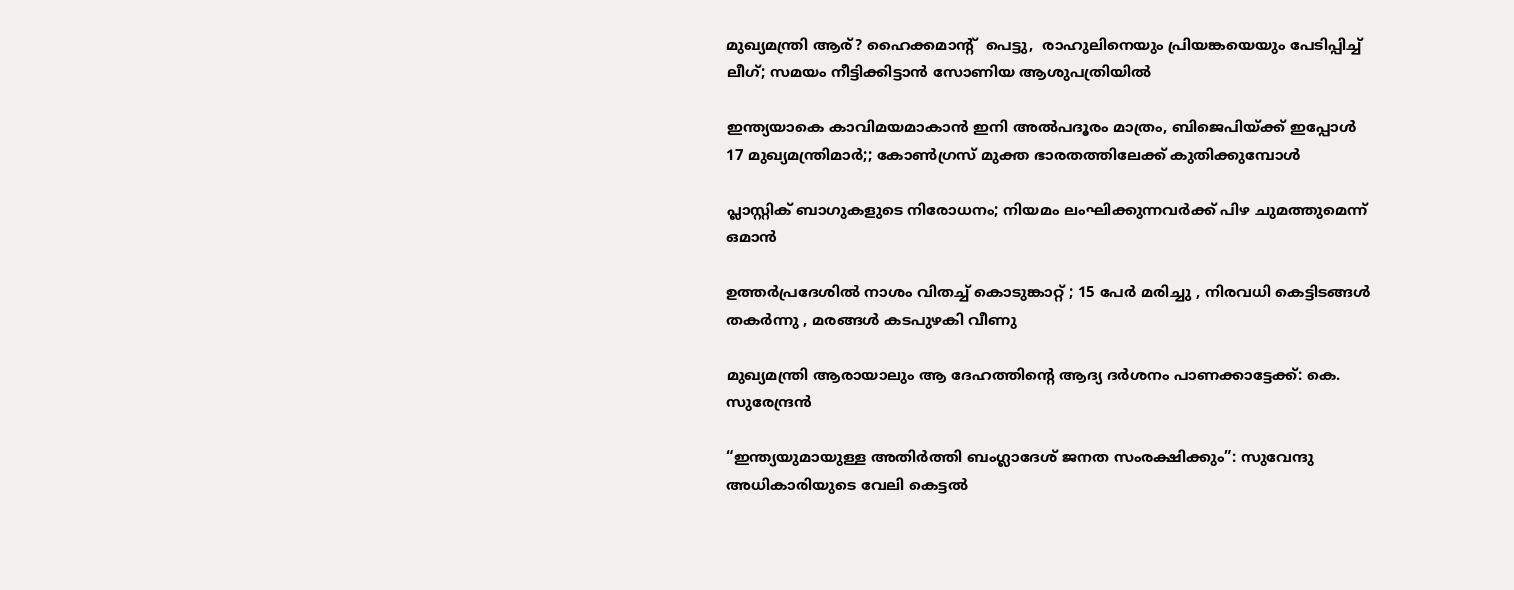മുഖ്യമന്ത്രി ആര്? ഹൈക്കമാന്‍റ്  പെട്ടു,  രാഹുലിനെയും പ്രിയങ്കയെയും പേടിപ്പിച്ച്  ലീഗ്; സമയം നീട്ടിക്കിട്ടാന്‍ സോണിയ ആശുപത്രിയില്‍

ഇന്ത്യയാകെ കാവിമയമാകാന്‍ ഇനി അല്‍പദൂരം മാത്രം, ബിജെപിയ്‌ക്ക് ഇപ്പോള്‍ 17 മുഖ്യമന്ത്രിമാര്‍;; കോണ്‍ഗ്രസ് മുക്ത ഭാരതത്തിലേക്ക് കുതിക്കുമ്പോള്‍

പ്ലാസ്റ്റിക് ബാഗുകളുടെ നിരോധനം; നിയമം ലംഘിക്കുന്നവർക്ക് പിഴ ചുമത്തുമെന്ന് ഒമാൻ

ഉത്തർപ്രദേശിൽ നാശം വിതച്ച് കൊടുങ്കാറ്റ് ; 15 പേർ മരിച്ചു , നിരവധി കെട്ടിടങ്ങൾ തകർന്നു , മരങ്ങൾ കടപുഴകി വീണു

മുഖ്യമന്ത്രി ആരായാലും ആ ദേഹത്തിന്റെ ആദ്യ ദര്‍ശനം പാണക്കാട്ടേക്ക്: കെ. സുരേന്ദ്രന്‍

“ഇന്ത്യയുമായുള്ള അതിർത്തി ബംഗ്ലാദേശ് ജനത സംരക്ഷിക്കും”: സുവേന്ദു അധികാരിയുടെ വേലി കെട്ടൽ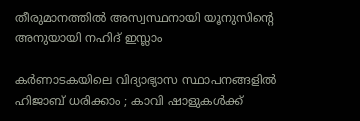തീരുമാനത്തിൽ അസ്വസ്ഥനായി യൂനുസിന്റെ അനുയായി നഹിദ് ഇസ്ലാം

കർണാടകയിലെ വിദ്യാഭ്യാസ സ്ഥാപനങ്ങളിൽ ഹിജാബ് ധരിക്കാം ; കാവി ഷാളുകൾക്ക്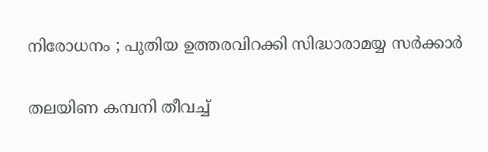നിരോധനം ; പുതിയ ഉത്തരവിറക്കി സിദ്ധാരാമയ്യ സർക്കാർ

തലയിണ കമ്പനി തീവച്ച്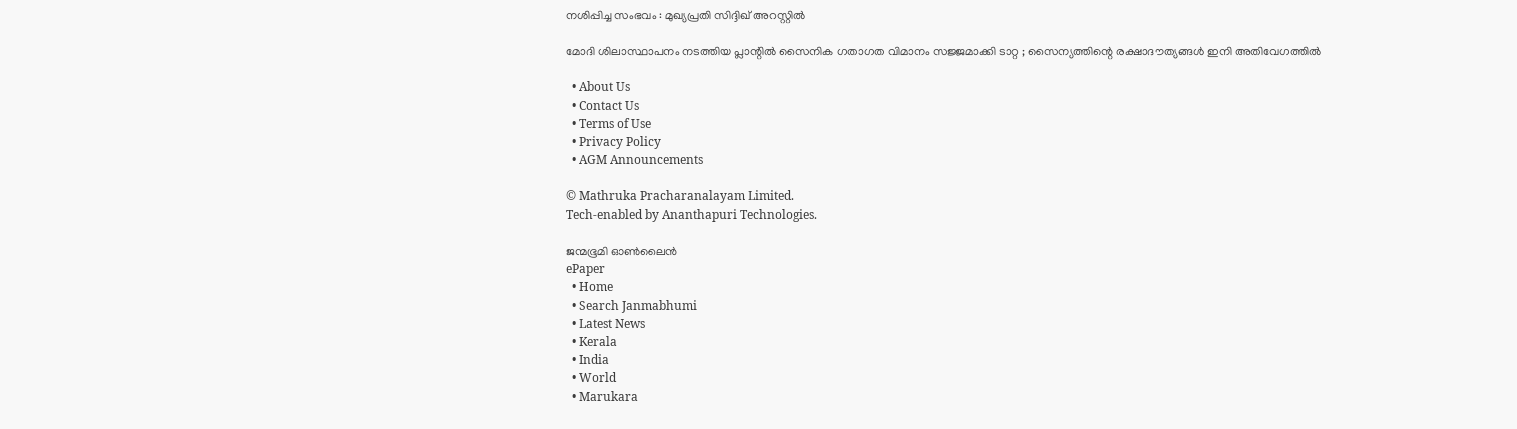നശിപ്പിച്ച സംഭവം : മുഖ്യപ്രതി സിദ്ദിഖ് അറസ്റ്റിൽ

മോദി ശിലാസ്ഥാപനം നടത്തിയ പ്ലാന്റിൽ സൈനിക ഗതാഗത വിമാനം സജ്ജമാക്കി ടാറ്റ ; സൈന്യത്തിന്റെ രക്ഷാദൗത്യങ്ങൾ ഇനി അതിവേഗത്തിൽ

  • About Us
  • Contact Us
  • Terms of Use
  • Privacy Policy
  • AGM Announcements

© Mathruka Pracharanalayam Limited.
Tech-enabled by Ananthapuri Technologies.

ജന്മഭൂമി ഓണ്‍ലൈന്‍
ePaper
  • Home
  • Search Janmabhumi
  • Latest News
  • Kerala
  • India
  • World
  • Marukara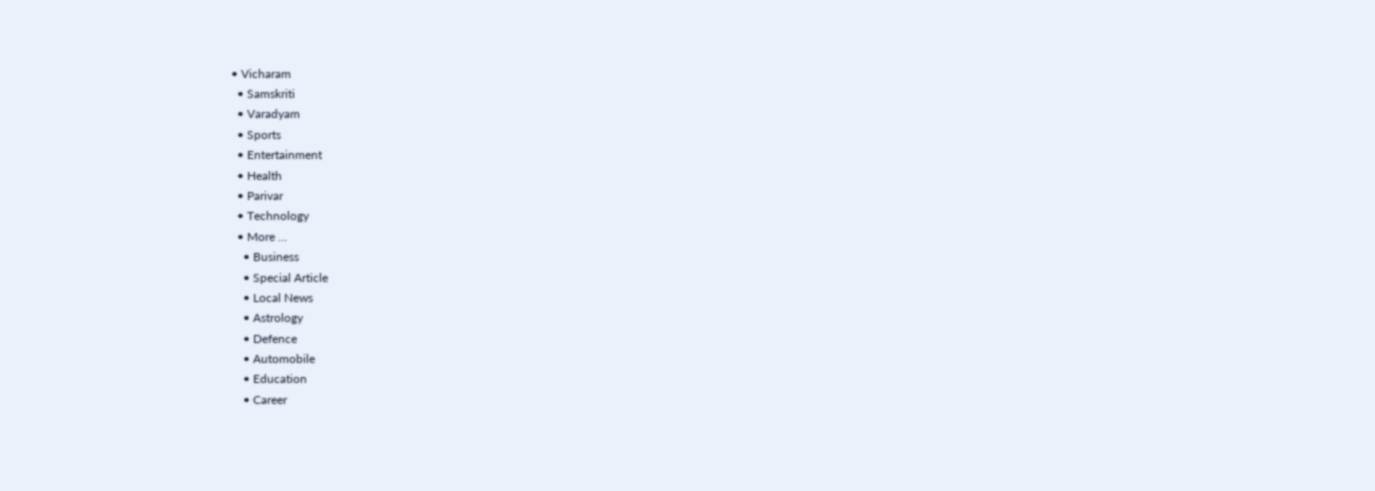• Vicharam
  • Samskriti
  • Varadyam
  • Sports
  • Entertainment
  • Health
  • Parivar
  • Technology
  • More …
    • Business
    • Special Article
    • Local News
    • Astrology
    • Defence
    • Automobile
    • Education
    • Career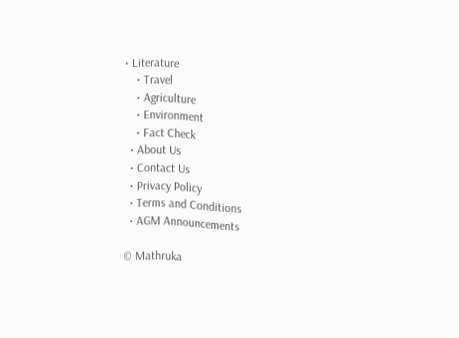• Literature
    • Travel
    • Agriculture
    • Environment
    • Fact Check
  • About Us
  • Contact Us
  • Privacy Policy
  • Terms and Conditions
  • AGM Announcements

© Mathruka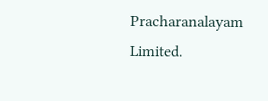Pracharanalayam Limited.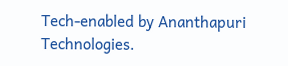Tech-enabled by Ananthapuri Technologies.